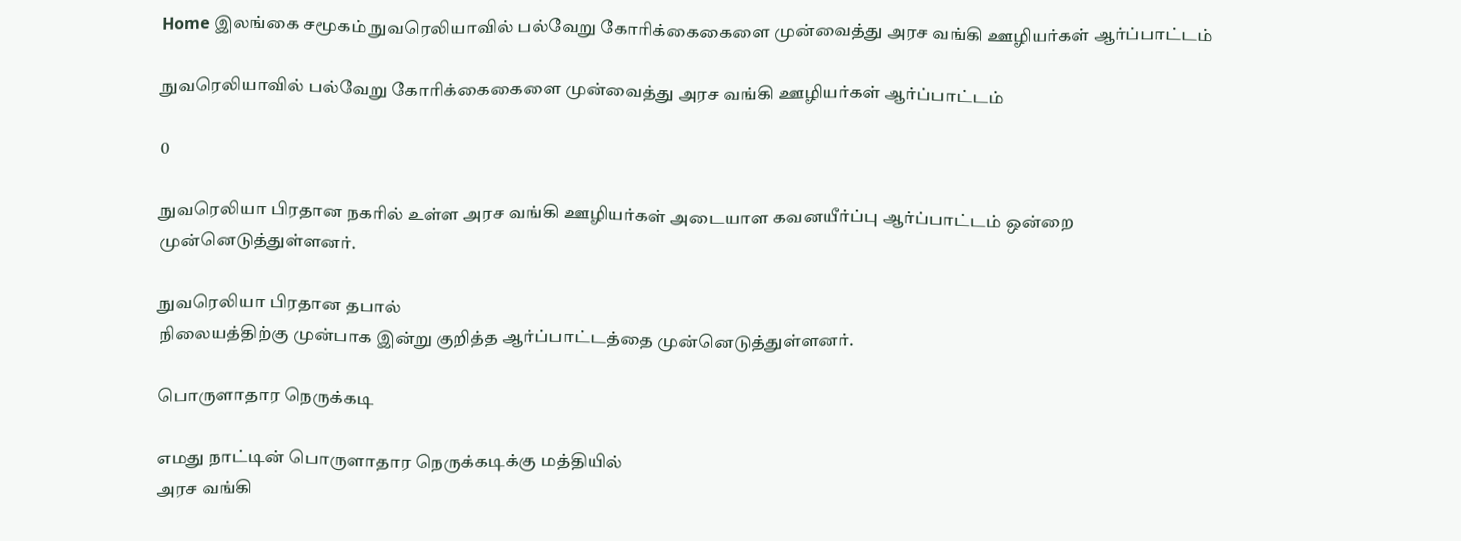Home இலங்கை சமூகம் நுவரெலியாவில் பல்வேறு கோரிக்கைகைளை முன்வைத்து அரச வங்கி ஊழியர்கள் ஆர்ப்பாட்டம்

நுவரெலியாவில் பல்வேறு கோரிக்கைகைளை முன்வைத்து அரச வங்கி ஊழியர்கள் ஆர்ப்பாட்டம்

0

நுவரெலியா பிரதான நகரில் உள்ள அரச வங்கி ஊழியர்கள் அடையாள கவனயீர்ப்பு ஆர்ப்பாட்டம் ஒன்றை முன்னெடுத்துள்ளனர்.

நுவரெலியா பிரதான தபால்
நிலையத்திற்கு முன்பாக இன்று குறித்த ஆர்ப்பாட்டத்தை முன்னெடுத்துள்ளனர்.

பொருளாதார நெருக்கடி

எமது நாட்டின் பொருளாதார நெருக்கடிக்கு மத்தியில்
அரச வங்கி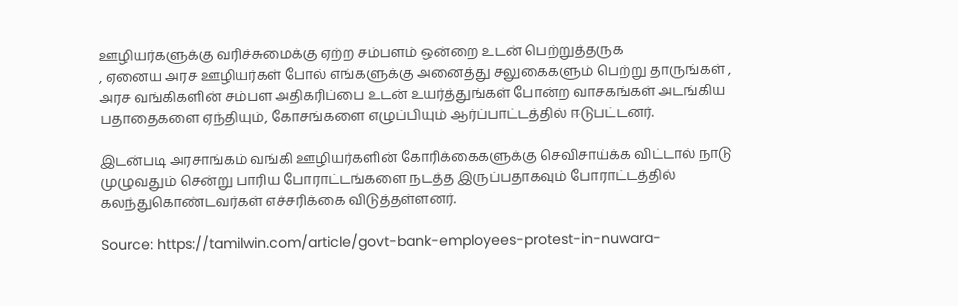ஊழியர்களுக்கு வரிச்சுமைக்கு ஏற்ற சம்பளம் ஒன்றை உடன் பெற்றுத்தருக
, ஏனைய அரச ஊழியர்கள் போல் எங்களுக்கு அனைத்து சலுகைகளும் பெற்று தாருங்கள் ,
அரச வங்கிகளின் சம்பள அதிகரிப்பை உடன் உயர்த்துங்கள் போன்ற வாசகங்கள் அடங்கிய
பதாதைகளை ஏந்தியும், கோசங்களை எழுப்பியும் ஆர்ப்பாட்டத்தில் ஈடுபட்டனர்.

இடன்படி அரசாங்கம் வங்கி ஊழியர்களின் கோரிக்கைகளுக்கு செவிசாய்க்க விட்டால் நாடு
முழுவதும் சென்று பாரிய போராட்டங்களை நடத்த இருப்பதாகவும் போராட்டத்தில்
கலந்துகொண்டவர்கள் எச்சரிக்கை விடுத்தள்ளனர்.

Source: https://tamilwin.com/article/govt-bank-employees-protest-in-nuwara-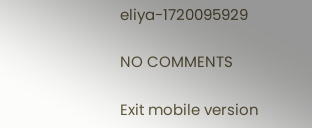eliya-1720095929

NO COMMENTS

Exit mobile version